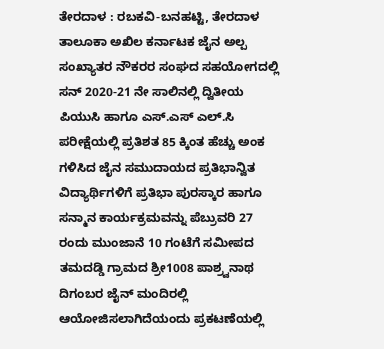ತೇರದಾಳ : ರಬಕವಿ-ಬನಹಟ್ಟಿ, ತೇರದಾಳ ತಾಲೂಕಾ ಅಖಿಲ ಕರ್ನಾಟಕ ಜೈನ ಅಲ್ಪ ಸಂಖ್ಯಾತರ ನೌಕರರ ಸಂಘದ ಸಹಯೋಗದಲ್ಲಿ ಸನ್ 2020-21 ನೇ ಸಾಲಿನಲ್ಲಿ ದ್ವಿತೀಯ ಪಿಯುಸಿ ಹಾಗೂ ಎಸ್.ಎಸ್ ಎಲ್.ಸಿ ಪರೀಕ್ಷೆಯಲ್ಲಿ ಪ್ರತಿಶತ 85 ಕ್ಕಿಂತ ಹೆಚ್ಚು ಅಂಕ ಗಳಿಸಿದ ಜೈನ ಸಮುದಾಯದ ಪ್ರತಿಭಾನ್ವಿತ ವಿದ್ಯಾರ್ಥಿಗಳಿಗೆ ಪ್ರತಿಭಾ ಪುರಸ್ಕಾರ ಹಾಗೂ ಸನ್ಮಾನ ಕಾರ್ಯಕ್ರಮವನ್ನು ಪೆಬ್ರುವರಿ 27 ರಂದು ಮುಂಜಾನೆ 10 ಗಂಟೆಗೆ ಸಮೀಪದ ತಮದಡ್ಡಿ ಗ್ರಾಮದ ಶ್ರೀ1008 ಪಾಶ್ರ್ವನಾಥ ದಿಗಂಬರ ಜೈನ್ ಮಂದಿರಲ್ಲಿ ಆಯೋಜಿಸಲಾಗಿದೆಯಂದು ಪ್ರಕಟಣೆಯಲ್ಲಿ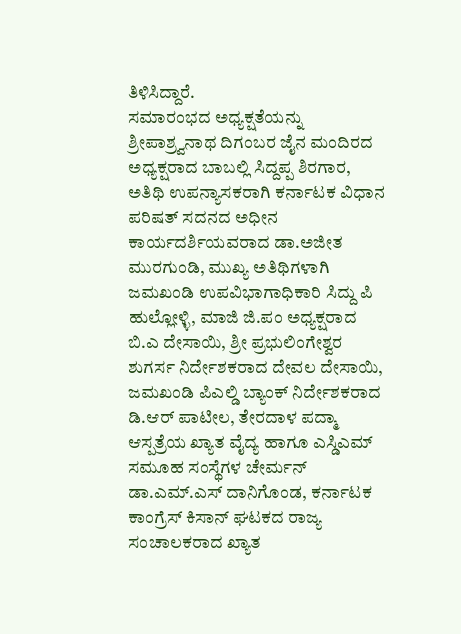ತಿಳಿಸಿದ್ದಾರೆ.
ಸಮಾರಂಭದ ಅಧ್ಯಕ್ಷತೆಯನ್ನು ಶ್ರೀಪಾಶ್ರ್ವನಾಥ ದಿಗಂಬರ ಜೈನ ಮಂದಿರದ ಅಧ್ಯಕ್ಷರಾದ ಬಾಬಲ್ಲಿ ಸಿದ್ದಪ್ಪ ಶಿರಗಾರ, ಅತಿಥಿ ಉಪನ್ಯಾಸಕರಾಗಿ ಕರ್ನಾಟಕ ವಿಧಾನ ಪರಿಷತ್ ಸದನದ ಅಧೀನ ಕಾರ್ಯದರ್ಶಿಯವರಾದ ಡಾ.ಅಜೀತ ಮುರಗುಂಡಿ, ಮುಖ್ಯ ಅತಿಥಿಗಳಾಗಿ ಜಮಖಂಡಿ ಉಪವಿಭಾಗಾಧಿಕಾರಿ ಸಿದ್ದು ಪಿ ಹುಲ್ಲೋಳ್ಳಿ, ಮಾಜಿ ಜಿ.ಪಂ ಅಧ್ಯಕ್ಷರಾದ ಬಿ.ಎ ದೇಸಾಯಿ, ಶ್ರೀ ಪ್ರಭುಲಿಂಗೇಶ್ವರ ಶುಗರ್ಸ ನಿರ್ದೇಶಕರಾದ ದೇವಲ ದೇಸಾಯಿ, ಜಮಖಂಡಿ ಪಿಎಲ್ಡಿ ಬ್ಯಾಂಕ್ ನಿರ್ದೇಶಕರಾದ ಡಿ.ಆರ್ ಪಾಟೀಲ, ತೇರದಾಳ ಪದ್ಮಾ ಆಸ್ಪತ್ರೆಯ ಖ್ಯಾತ ವೈದ್ಯ ಹಾಗೂ ಎಸ್ಡಿಎಮ್ ಸಮೂಹ ಸಂಸ್ಥೆಗಳ ಚೇರ್ಮನ್ ಡಾ.ಎಮ್.ಎಸ್ ದಾನಿಗೊಂಡ, ಕರ್ನಾಟಕ ಕಾಂಗ್ರೆಸ್ ಕಿಸಾನ್ ಘಟಕದ ರಾಜ್ಯ ಸಂಚಾಲಕರಾದ ಖ್ಯಾತ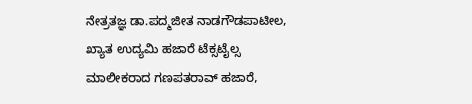ನೇತ್ರತಜ್ಞ ಡಾ.ಪದ್ಮಜೀತ ನಾಡಗೌಡಪಾಟೀಲ, ಖ್ಯಾತ ಉದ್ಯಮಿ ಹಜಾರೆ ಟೆಕ್ಸಟೈಲ್ಸ ಮಾಲೀಕರಾದ ಗಣಪತರಾವ್ ಹಜಾರೆ,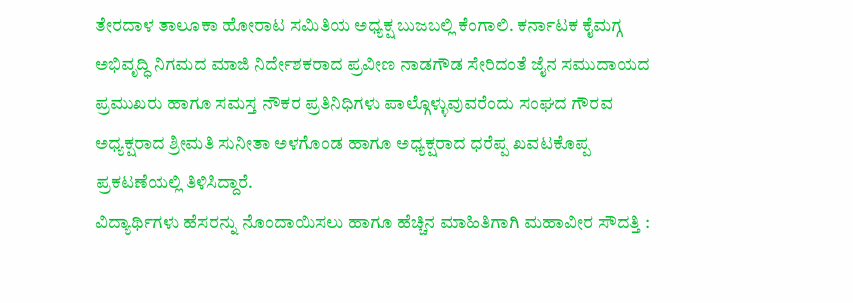ತೇರದಾಳ ತಾಲೂಕಾ ಹೋರಾಟ ಸಮಿತಿಯ ಅಧ್ಯಕ್ಷ ಬುಜಬಲ್ಲಿ ಕೆಂಗಾಲಿ. ಕರ್ನಾಟಕ ಕೈಮಗ್ಗ ಅಭಿವೃದ್ಧಿ ನಿಗಮದ ಮಾಜಿ ನಿರ್ದೇಶಕರಾದ ಪ್ರವೀಣ ನಾಡಗೌಡ ಸೇರಿದಂತೆ ಜೈನ ಸಮುದಾಯದ ಪ್ರಮುಖರು ಹಾಗೂ ಸಮಸ್ತ ನೌಕರ ಪ್ರತಿನಿಧಿಗಳು ಪಾಲ್ಗೊಳ್ಳುವುವರೆಂದು ಸಂಘದ ಗೌರವ ಅಧ್ಯಕ್ಷರಾದ ಶ್ರೀಮತಿ ಸುನೀತಾ ಅಳಗೊಂಡ ಹಾಗೂ ಅಧ್ಯಕ್ಷರಾದ ಧರೆಪ್ಪ ಖವಟಕೊಪ್ಪ ಪ್ರಕಟಣೆಯಲ್ಲಿ ತಿಳಿಸಿದ್ದಾರೆ.
ವಿದ್ಯಾರ್ಥಿಗಳು ಹೆಸರನ್ನು ನೊಂದಾಯಿಸಲು ಹಾಗೂ ಹೆಚ್ಚಿನ ಮಾಹಿತಿಗಾಗಿ ಮಹಾವೀರ ಸೌದತ್ತಿ :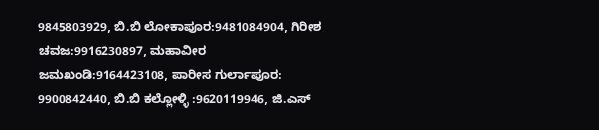9845803929, ಬಿ.ಬಿ ಲೋಕಾಪೂರ:9481084904, ಗಿರೀಶ ಚವಜ:9916230897, ಮಹಾವೀರ ಜಮಖಂಡಿ:9164423108, ಪಾರೀಸ ಗುರ್ಲಾಪೂರ: 9900842440, ಬಿ.ಬಿ ಕಲ್ಲೋಳ್ಳಿ :9620119946, ಜಿ.ಎಸ್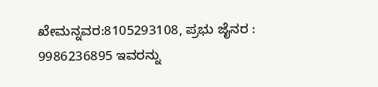ಖೇಮನ್ನವರ:8105293108, ಪ್ರಭು ಜೈನರ : 9986236895 ಇವರನ್ನು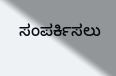ಸಂಪರ್ಕಿಸಲು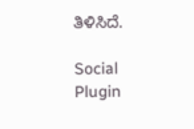ತಿಳಿಸಿದೆ.

Social Plugin